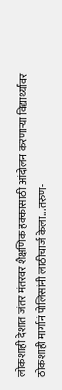लोकशाही देशात जंतर मंतरवर शैक्षणिक हक्कासाठी आंदोलन करणाऱ्या विद्यार्थ्यांवर ठोकशाही मार्गानं पोलिसांनी लाठीचार्ज केला...तरुण-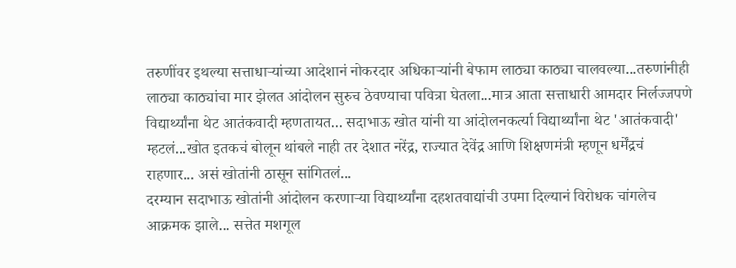तरुणींवर इथल्या सत्ताधाऱ्यांच्या आदेशानं नोकरदार अधिकाऱ्यांनी बेफाम लाठ्या काठ्या चालवल्या...तरुणांनीही लाठ्या काठ्यांचा मार झेलत आंदोलन सुरुच ठेवण्याचा पवित्रा घेतला...मात्र आता सत्ताधारी आमदार निर्लज्जपणे विद्यार्थ्यांना थेट आतंकवादी म्हणतायत... सदाभाऊ खोत यांनी या आंदोलनकर्त्या विद्यार्थ्यांना थेट 'आतंकवादी' म्हटलं...खोत इतकचं बोलून थांबले नाही तर देशात नरेंद्र, राज्यात देवेंद्र आणि शिक्षणमंत्री म्हणून धर्मेंद्रचं राहणार... असं खोतांनी ठासून सांगितलं...
दरम्यान सदाभाऊ खोतांनी आंदोलन करणाऱ्या विद्यार्थ्यांना दहशतवाद्यांची उपमा दिल्यानं विरोधक चांगलेच आक्रमक झाले... सत्तेत मशगूल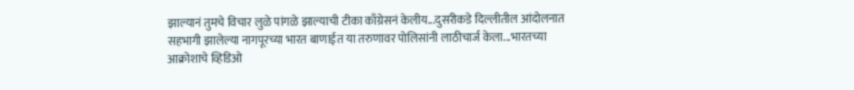झाल्यानं तुमचे विचार लुळे पांगळे झाल्याची टीका काँग्रेसनं केलीय...दुसरीकडे दिल्लीतील आंदोलनात सहभागी झालेल्या नागपूरच्या भारत बाणाईत या तरुणावर पोलिसांनी लाठीचार्ज केला...भारतच्या आक्रोशाचे व्हिडिओ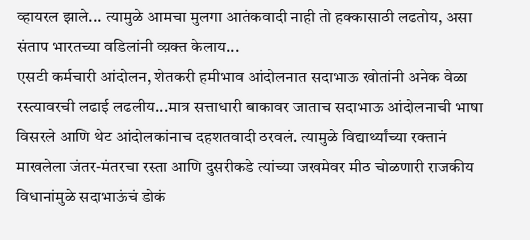व्हायरल झाले... त्यामुळे आमचा मुलगा आतंकवादी नाही तो हक्कासाठी लढतोय, असा संताप भारतच्या वडिलांनी व्य़क्त केलाय...
एसटी कर्मचारी आंदोलन, शेतकरी हमीभाव आंदोलनात सदाभाऊ खोतांनी अनेक वेळा रस्त्यावरची लढाई लढलीय...मात्र सत्ताधारी बाकावर जाताच सदाभाऊ आंदोलनाची भाषा विसरले आणि थेट आंदोलकांनाच दहशतवादी ठरवलं. त्यामुळे विद्यार्थ्यांच्या रक्तानं माखलेला जंतर-मंतरचा रस्ता आणि दुसरीकडे त्यांच्या जखमेवर मीठ चोळणारी राजकीय विधानांमुळे सदाभाऊंचं डोकं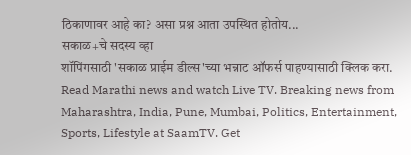ठिकाणावर आहे का? असा प्रश्न आता उपस्थित होतोय...
सकाळ+चे सदस्य व्हा
शॉपिंगसाठी 'सकाळ प्राईम डील्स'च्या भन्नाट ऑफर्स पाहण्यासाठी क्लिक करा.
Read Marathi news and watch Live TV. Breaking news from Maharashtra, India, Pune, Mumbai, Politics, Entertainment, Sports, Lifestyle at SaamTV. Get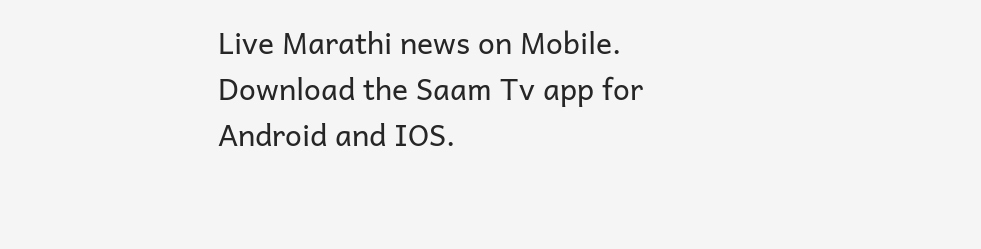Live Marathi news on Mobile. Download the Saam Tv app for Android and IOS.